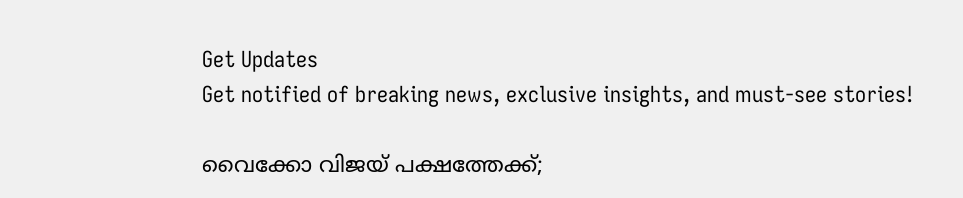Get Updates
Get notified of breaking news, exclusive insights, and must-see stories!

വൈക്കോ വിജയ് പക്ഷത്തേക്ക്;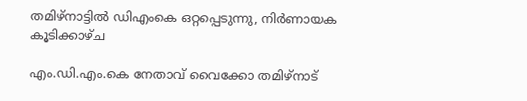തമിഴ്‌നാട്ടില്‍ ഡിഎംകെ ഒറ്റപ്പെടുന്നു, നിര്‍ണായക കൂടിക്കാഴ്ച

എം.ഡി.എം.കെ നേതാവ് വൈക്കോ തമിഴ്‌നാട്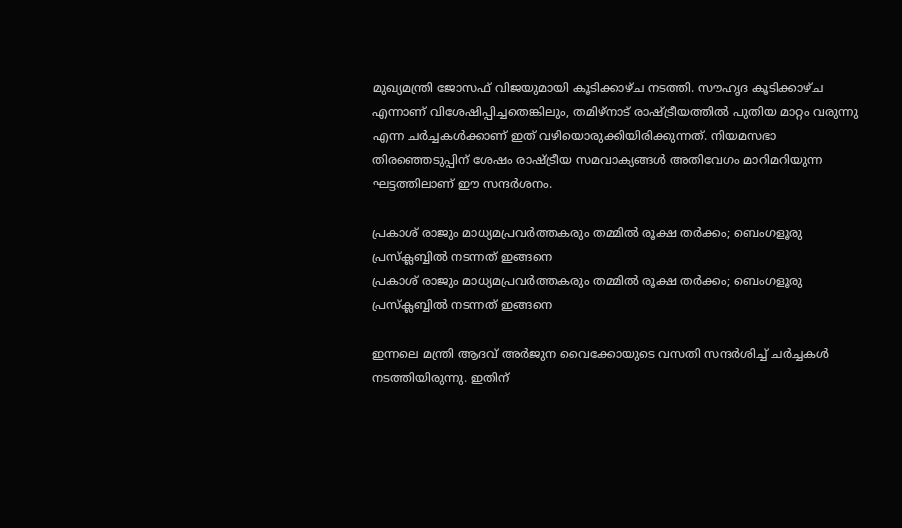മുഖ്യമന്ത്രി ജോസഫ് വിജയുമായി കൂടിക്കാഴ്ച നടത്തി. സൗഹൃദ കൂടിക്കാഴ്ച എന്നാണ് വിശേഷിപ്പിച്ചതെങ്കിലും, തമിഴ്‌നാട് രാഷ്ട്രീയത്തിൽ പുതിയ മാറ്റം വരുന്നു എന്ന ചർച്ചകൾക്കാണ് ഇത് വഴിയൊരുക്കിയിരിക്കുന്നത്. നിയമസഭാ തിരഞ്ഞെടുപ്പിന് ശേഷം രാഷ്ട്രീയ സമവാക്യങ്ങൾ അതിവേഗം മാറിമറിയുന്ന ഘട്ടത്തിലാണ് ഈ സന്ദർശനം.

പ്രകാശ് രാജും മാധ്യമപ്രവര്‍ത്തകരും തമ്മില്‍ രൂക്ഷ തര്‍ക്കം; ബെംഗളൂരു പ്രസ്‌ക്ലബ്ബില്‍ നടന്നത് ഇങ്ങനെ
പ്രകാശ് രാജും മാധ്യമപ്രവര്‍ത്തകരും തമ്മില്‍ രൂക്ഷ തര്‍ക്കം; ബെംഗളൂരു പ്രസ്‌ക്ലബ്ബില്‍ നടന്നത് ഇങ്ങനെ

ഇന്നലെ മന്ത്രി ആദവ് അർജുന വൈക്കോയുടെ വസതി സന്ദർശിച്ച് ചർച്ചകൾ നടത്തിയിരുന്നു. ഇതിന്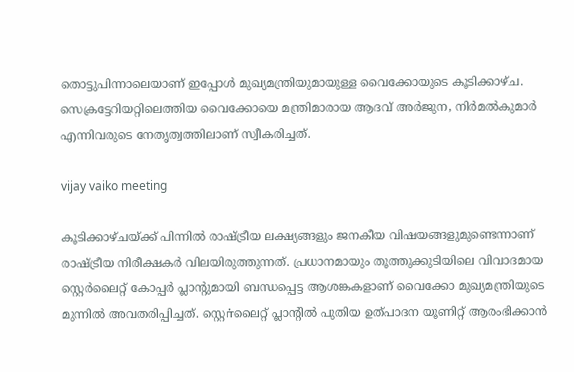തൊട്ടുപിന്നാലെയാണ് ഇപ്പോൾ മുഖ്യമന്ത്രിയുമായുള്ള വൈക്കോയുടെ കൂടിക്കാഴ്ച. സെക്രട്ടേറിയറ്റിലെത്തിയ വൈക്കോയെ മന്ത്രിമാരായ ആദവ് അർജുന, നിർമൽകുമാർ എന്നിവരുടെ നേതൃത്വത്തിലാണ് സ്വീകരിച്ചത്.

vijay vaiko meeting

കൂടിക്കാഴ്ചയ്ക്ക് പിന്നിൽ രാഷ്ട്രീയ ലക്ഷ്യങ്ങളും ജനകീയ വിഷയങ്ങളുമുണ്ടെന്നാണ് രാഷ്ട്രീയ നിരീക്ഷകർ വിലയിരുത്തുന്നത്. പ്രധാനമായും തൂത്തുക്കുടിയിലെ വിവാദമായ സ്റ്റെർലൈറ്റ് കോപ്പർ പ്ലാന്റുമായി ബന്ധപ്പെട്ട ആശങ്കകളാണ് വൈക്കോ മുഖ്യമന്ത്രിയുടെ മുന്നിൽ അവതരിപ്പിച്ചത്. സ്റ്റെர்ലൈറ്റ് പ്ലാന്റിൽ പുതിയ ഉത്പാദന യൂണിറ്റ് ആരംഭിക്കാൻ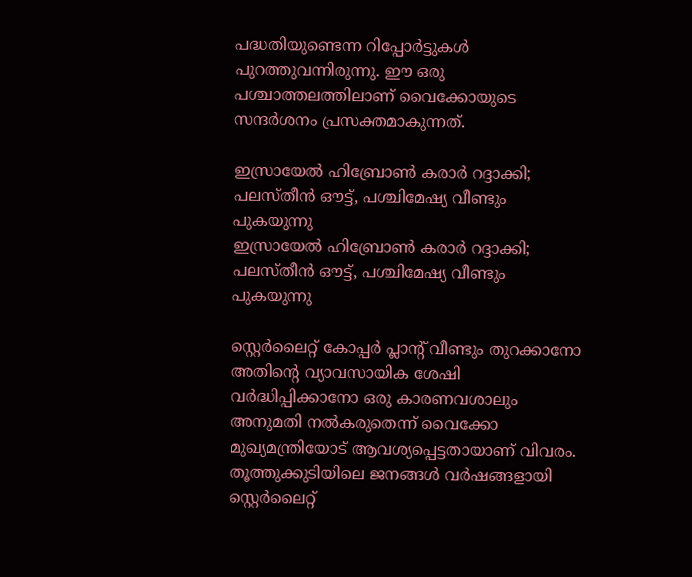പദ്ധതിയുണ്ടെന്ന റിപ്പോർട്ടുകൾ പുറത്തുവന്നിരുന്നു. ഈ ഒരു പശ്ചാത്തലത്തിലാണ് വൈക്കോയുടെ സന്ദർശനം പ്രസക്തമാകുന്നത്.

ഇസ്രായേല്‍ ഹിബ്രോണ്‍ കരാര്‍ റദ്ദാക്കി; പലസ്തീന്‍ ഔട്ട്, പശ്ചിമേഷ്യ വീണ്ടും പുകയുന്നു
ഇസ്രായേല്‍ ഹിബ്രോണ്‍ കരാര്‍ റദ്ദാക്കി; പലസ്തീന്‍ ഔട്ട്, പശ്ചിമേഷ്യ വീണ്ടും പുകയുന്നു

സ്റ്റെർലൈറ്റ് കോപ്പർ പ്ലാന്റ് വീണ്ടും തുറക്കാനോ അതിന്റെ വ്യാവസായിക ശേഷി വർദ്ധിപ്പിക്കാനോ ഒരു കാരണവശാലും അനുമതി നൽകരുതെന്ന് വൈക്കോ മുഖ്യമന്ത്രിയോട് ആവശ്യപ്പെട്ടതായാണ് വിവരം. തൂത്തുക്കുടിയിലെ ജനങ്ങൾ വർഷങ്ങളായി സ്റ്റെർലൈറ്റ്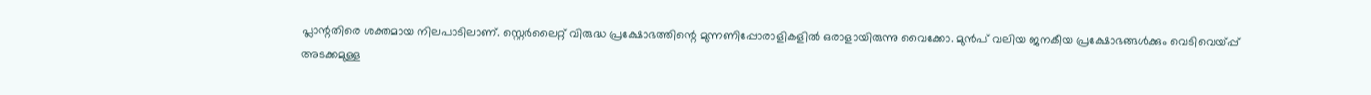പ്ലാന്റതിരെ ശക്തമായ നിലപാടിലാണ്. സ്റ്റെർലൈറ്റ് വിരുദ്ധ പ്രക്ഷോഭത്തിന്റെ മുന്നണിപ്പോരാളികളിൽ ഒരാളായിരുന്നു വൈക്കോ. മുൻപ് വലിയ ജനകീയ പ്രക്ഷോഭങ്ങൾക്കും വെടിവെയ്പ്പ് അടക്കമുള്ള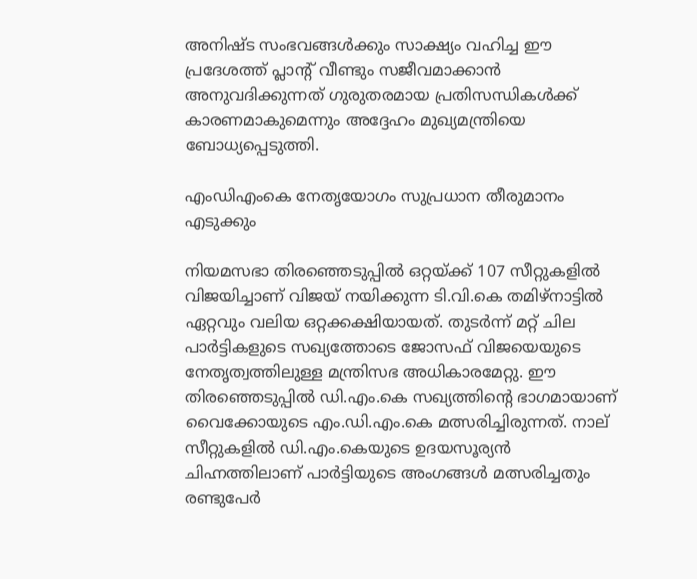അനിഷ്ട സംഭവങ്ങൾക്കും സാക്ഷ്യം വഹിച്ച ഈ പ്രദേശത്ത് പ്ലാന്റ് വീണ്ടും സജീവമാക്കാൻ അനുവദിക്കുന്നത് ഗുരുതരമായ പ്രതിസന്ധികൾക്ക് കാരണമാകുമെന്നും അദ്ദേഹം മുഖ്യമന്ത്രിയെ ബോധ്യപ്പെടുത്തി.

എംഡിഎംകെ നേതൃയോഗം സുപ്രധാന തീരുമാനം എടുക്കും

നിയമസഭാ തിരഞ്ഞെടുപ്പിൽ ഒറ്റയ്ക്ക് 107 സീറ്റുകളിൽ വിജയിച്ചാണ് വിജയ് നയിക്കുന്ന ടി.വി.കെ തമിഴ്‌നാട്ടിൽ ഏറ്റവും വലിയ ഒറ്റക്കക്ഷിയായത്. തുടർന്ന് മറ്റ് ചില പാർട്ടികളുടെ സഖ്യത്തോടെ ജോസഫ് വിജയെയുടെ നേതൃത്വത്തിലുള്ള മന്ത്രിസഭ അധികാരമേറ്റു. ഈ തിരഞ്ഞെടുപ്പിൽ ഡി.എം.കെ സഖ്യത്തിന്റെ ഭാഗമായാണ് വൈക്കോയുടെ എം.ഡി.എം.കെ മത്സരിച്ചിരുന്നത്. നാല് സീറ്റുകളിൽ ഡി.എം.കെയുടെ ഉദയസൂര്യൻ ചിഹ്നത്തിലാണ് പാർട്ടിയുടെ അംഗങ്ങൾ മത്സരിച്ചതും രണ്ടുപേർ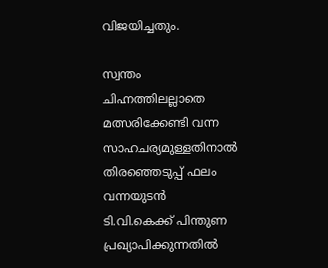വിജയിച്ചതും.

സ്വന്തം ചിഹ്നത്തിലല്ലാതെ മത്സരിക്കേണ്ടി വന്ന സാഹചര്യമുള്ളതിനാൽ തിരഞ്ഞെടുപ്പ് ഫലം വന്നയുടൻ ടി.വി.കെക്ക് പിന്തുണ പ്രഖ്യാപിക്കുന്നതിൽ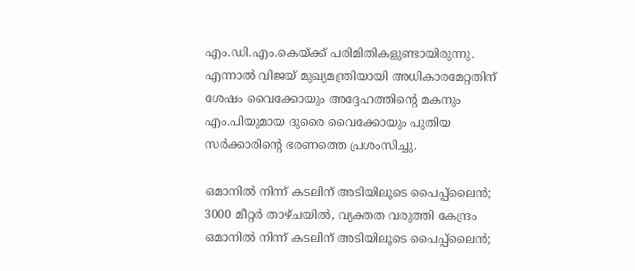എം.ഡി.എം.കെയ്ക്ക് പരിമിതികളുണ്ടായിരുന്നു. എന്നാൽ വിജയ് മുഖ്യമന്ത്രിയായി അധികാരമേറ്റതിന് ശേഷം വൈക്കോയും അദ്ദേഹത്തിന്റെ മകനും എം.പിയുമായ ദുരൈ വൈക്കോയും പുതിയ സർക്കാരിന്റെ ഭരണത്തെ പ്രശംസിച്ചു.

ഒമാനില്‍ നിന്ന് കടലിന് അടിയിലൂടെ പൈപ്പ്‌ലൈന്‍; 3000 മീറ്റര്‍ താഴ്ചയില്‍, വ്യക്തത വരുത്തി കേന്ദ്രം
ഒമാനില്‍ നിന്ന് കടലിന് അടിയിലൂടെ പൈപ്പ്‌ലൈന്‍;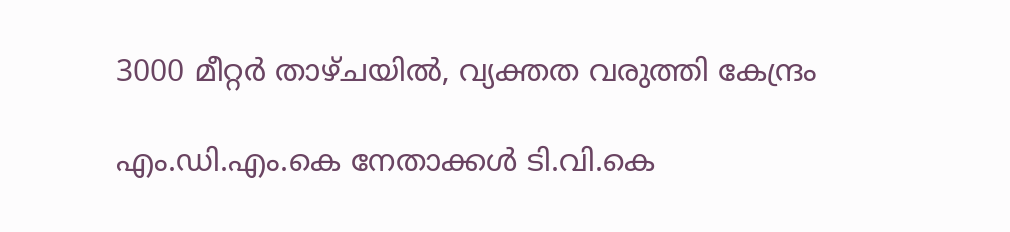3000 മീറ്റര്‍ താഴ്ചയില്‍, വ്യക്തത വരുത്തി കേന്ദ്രം

എം.ഡി.എം.കെ നേതാക്കൾ ടി.വി.കെ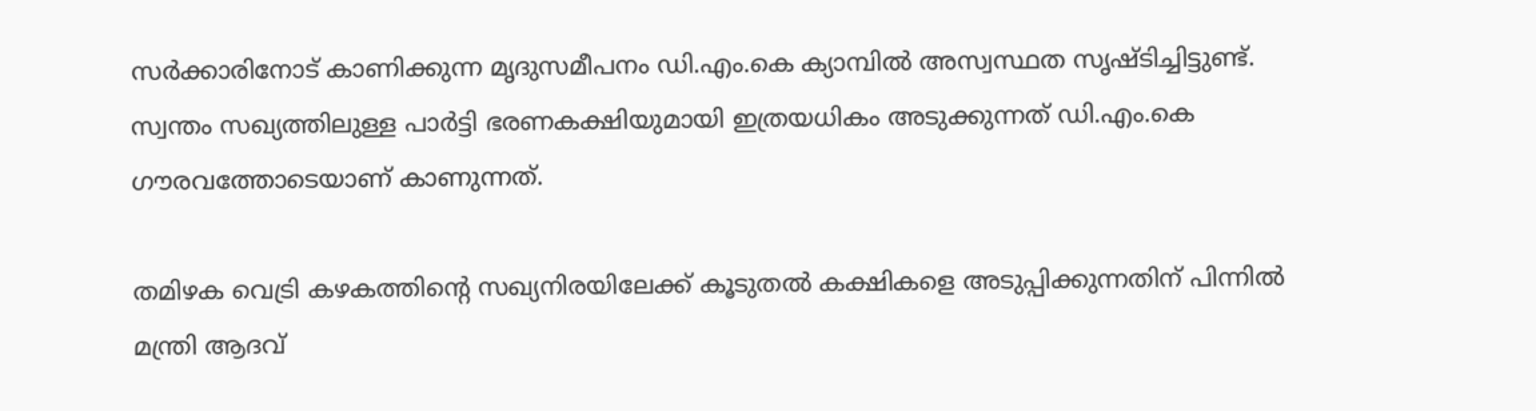സർക്കാരിനോട് കാണിക്കുന്ന മൃദുസമീപനം ഡി.എം.കെ ക്യാമ്പിൽ അസ്വസ്ഥത സൃഷ്ടിച്ചിട്ടുണ്ട്. സ്വന്തം സഖ്യത്തിലുള്ള പാർട്ടി ഭരണകക്ഷിയുമായി ഇത്രയധികം അടുക്കുന്നത് ഡി.എം.കെ ഗൗരവത്തോടെയാണ് കാണുന്നത്.

തമിഴക വെട്രി കഴകത്തിന്റെ സഖ്യനിരയിലേക്ക് കൂടുതൽ കക്ഷികളെ അടുപ്പിക്കുന്നതിന് പിന്നിൽ മന്ത്രി ആദവ്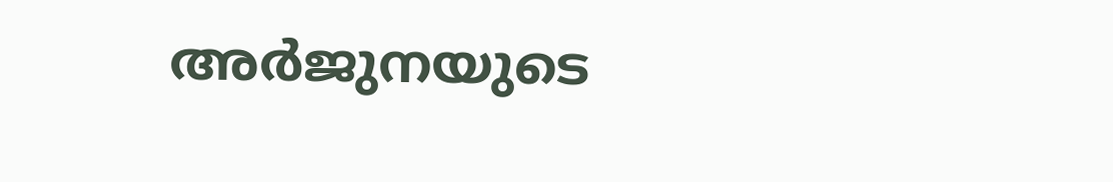അർജുനയുടെ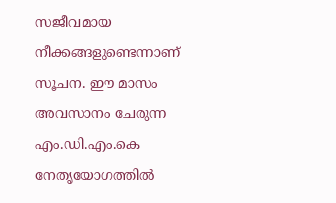സജീവമായ നീക്കങ്ങളുണ്ടെന്നാണ് സൂചന. ഈ മാസം അവസാനം ചേരുന്ന എം.ഡി.എം.കെ നേതൃയോഗത്തിൽ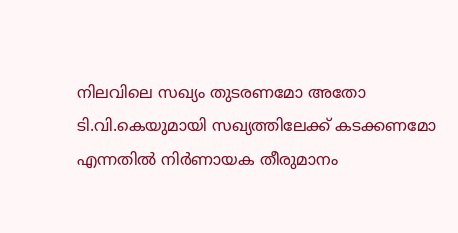നിലവിലെ സഖ്യം തുടരണമോ അതോ ടി.വി.കെയുമായി സഖ്യത്തിലേക്ക് കടക്കണമോ എന്നതിൽ നിർണായക തീരുമാനം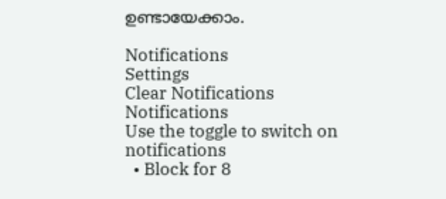ഉണ്ടായേക്കാം.

Notifications
Settings
Clear Notifications
Notifications
Use the toggle to switch on notifications
  • Block for 8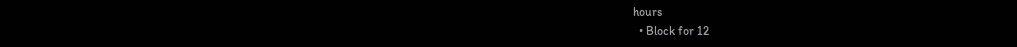hours
  • Block for 12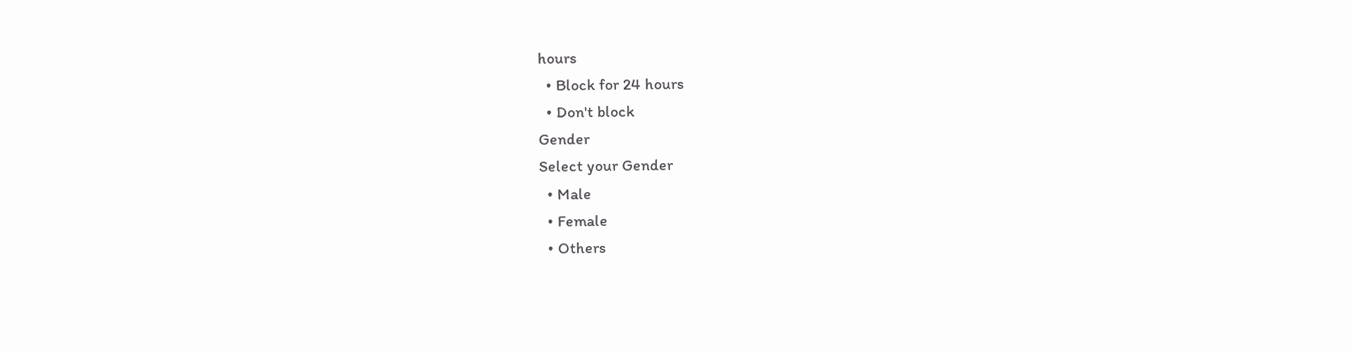hours
  • Block for 24 hours
  • Don't block
Gender
Select your Gender
  • Male
  • Female
  • Others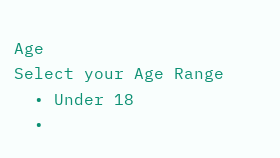Age
Select your Age Range
  • Under 18
  •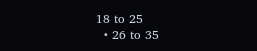18 to 25
  • 26 to 35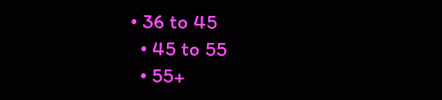• 36 to 45
  • 45 to 55
  • 55+